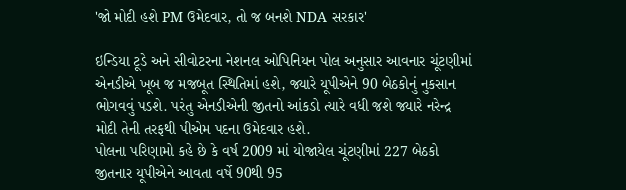'જો મોદી હશે PM ઉમેદવાર, તો જ બનશે NDA સરકાર'

ઇન્ડિયા ટૂડે અને સીવોટરના નેશનલ ઓપિનિયન પોલ અનુસાર આવનાર ચૂંટણીમાં એનડીએ ખૂબ જ મજબૂત સ્થિતિમાં હશે, જ્યારે યૂપીએને 90 બેઠકોનું નુકસાન ભોગવવું પડશે. પરંતુ એનડીએની જીતનો આંકડો ત્યારે વધી જશે જ્યારે નરેન્દ્ર મોદી તેની તરફથી પીએમ પદના ઉમેદવાર હશે.
પોલના પરિણામો કહે છે કે વર્ષ 2009 માં યોજાયેલ ચૂંટણીમાં 227 બેઠકો જીતનાર યૂપીએને આવતા વર્ષે 90થી 95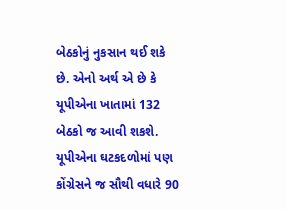બેઠકોનું નુકસાન થઈ શકે છે. એનો અર્થ એ છે કે યૂપીએના ખાતામાં 132 બેઠકો જ આવી શકશે. યૂપીએના ઘટકદળોમાં પણ કોંગ્રેસને જ સૌથી વધારે 90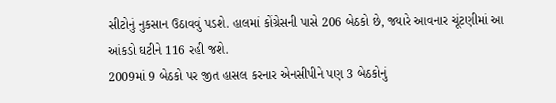સીટોનું નુકસાન ઉઠાવવું પડશે. હાલમાં કોંગ્રેસની પાસે 206 બેઠકો છે, જ્યારે આવનાર ચૂંટણીમાં આ આંકડો ઘટીને 116 રહી જશે.
2009માં 9 બેઠકો પર જીત હાસલ કરનાર એનસીપીને પણ 3 બેઠકોનું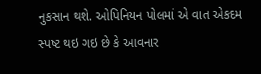નુકસાન થશે. ઓપિનિયન પોલમાં એ વાત એકદમ સ્પષ્ટ થઇ ગઇ છે કે આવનાર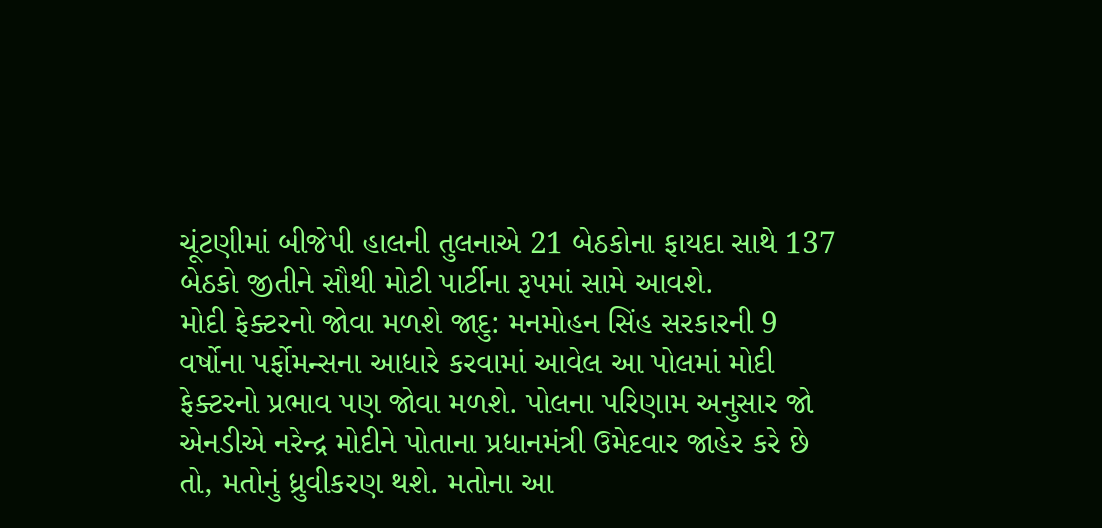ચૂંટણીમાં બીજેપી હાલની તુલનાએ 21 બેઠકોના ફાયદા સાથે 137 બેઠકો જીતીને સૌથી મોટી પાર્ટીના રૂપમાં સામે આવશે.
મોદી ફેક્ટરનો જોવા મળશે જાદુ: મનમોહન સિંહ સરકારની 9 વર્ષોના પર્ફોમન્સના આધારે કરવામાં આવેલ આ પોલમાં મોદી ફેક્ટરનો પ્રભાવ પણ જોવા મળશે. પોલના પરિણામ અનુસાર જો એનડીએ નરેન્દ્ર મોદીને પોતાના પ્રધાનમંત્રી ઉમેદવાર જાહેર કરે છે તો, મતોનું ધ્રુવીકરણ થશે. મતોના આ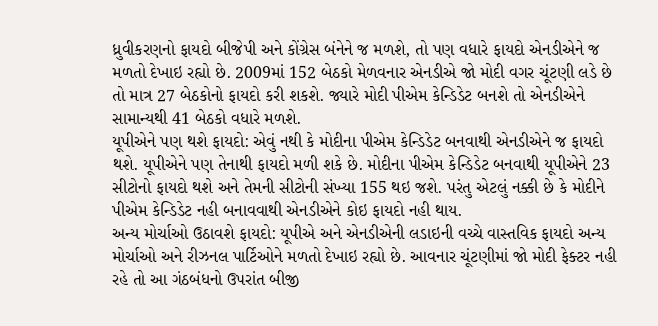ધ્રુવીકરણનો ફાયદો બીજેપી અને કોંગ્રેસ બંનેને જ મળશે, તો પણ વધારે ફાયદો એનડીએને જ મળતો દેખાઇ રહ્યો છે. 2009માં 152 બેઠકો મેળવનાર એનડીએ જો મોદી વગર ચૂંટણી લડે છે તો માત્ર 27 બેઠકોનો ફાયદો કરી શકશે. જ્યારે મોદી પીએમ કેન્ડિડેટ બનશે તો એનડીએને સામાન્યથી 41 બેઠકો વધારે મળશે.
યૂપીએને પણ થશે ફાયદો: એવું નથી કે મોદીના પીએમ કેન્ડિડેટ બનવાથી એનડીએને જ ફાયદો થશે. યૂપીએને પણ તેનાથી ફાયદો મળી શકે છે. મોદીના પીએમ કેન્ડિડેટ બનવાથી યૂપીએને 23 સીટોનો ફાયદો થશે અને તેમની સીટોની સંખ્યા 155 થઇ જશે. પરંતુ એટલું નક્કી છે કે મોદીને પીએમ કેન્ડિડેટ નહી બનાવવાથી એનડીએને કોઇ ફાયદો નહી થાય.
અન્ય મોર્ચાઓ ઉઠાવશે ફાયદો: યૂપીએ અને એનડીએની લડાઇની વચ્ચે વાસ્તવિક ફાયદો અન્ય મોર્ચાઓ અને રીઝનલ પાર્ટિઓને મળતો દેખાઇ રહ્યો છે. આવનાર ચૂંટણીમાં જો મોદી ફેક્ટર નહી રહે તો આ ગંઠબંધનો ઉપરાંત બીજી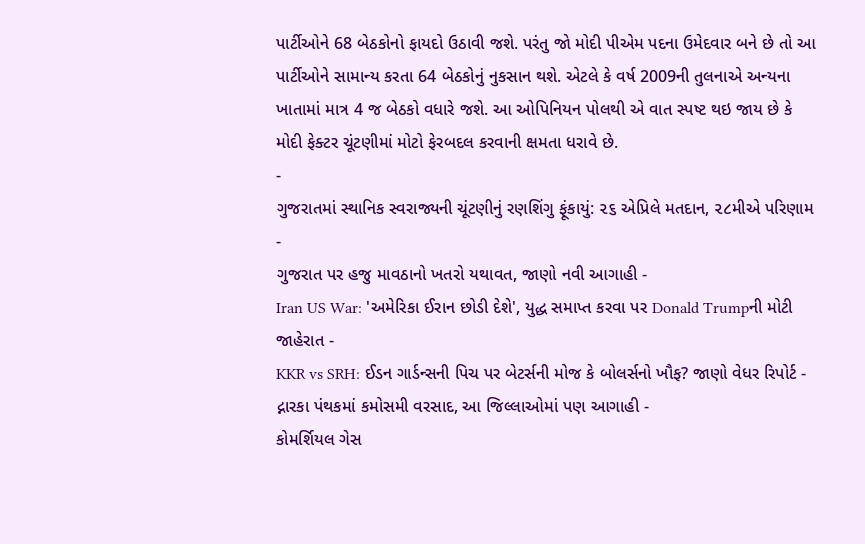પાર્ટીઓને 68 બેઠકોનો ફાયદો ઉઠાવી જશે. પરંતુ જો મોદી પીએમ પદના ઉમેદવાર બને છે તો આ પાર્ટીઓને સામાન્ય કરતા 64 બેઠકોનું નુકસાન થશે. એટલે કે વર્ષ 2009ની તુલનાએ અન્યના ખાતામાં માત્ર 4 જ બેઠકો વધારે જશે. આ ઓપિનિયન પોલથી એ વાત સ્પષ્ટ થઇ જાય છે કે મોદી ફેક્ટર ચૂંટણીમાં મોટો ફેરબદલ કરવાની ક્ષમતા ધરાવે છે.
-
ગુજરાતમાં સ્થાનિક સ્વરાજ્યની ચૂંટણીનું રણશિંગુ ફૂંકાયું: ૨૬ એપ્રિલે મતદાન, ૨૮મીએ પરિણામ -
ગુજરાત પર હજુ માવઠાનો ખતરો યથાવત, જાણો નવી આગાહી -
Iran US War: 'અમેરિકા ઈરાન છોડી દેશે', યુદ્ધ સમાપ્ત કરવા પર Donald Trumpની મોટી જાહેરાત -
KKR vs SRH: ઈડન ગાર્ડન્સની પિચ પર બેટર્સની મોજ કે બોલર્સનો ખૌફ? જાણો વેધર રિપોર્ટ -
દ્નારકા પંથકમાં કમોસમી વરસાદ, આ જિલ્લાઓમાં પણ આગાહી -
કોમર્શિયલ ગેસ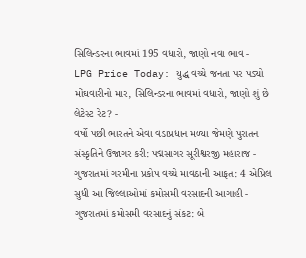સિલિન્ડરના ભાવમાં 195 વધારો, જાણો નવા ભાવ -
LPG Price Today: યુદ્ધ વચ્ચે જનતા પર પડ્યો મોંઘવારીનો માર, સિલિન્ડરના ભાવમાં વધારો, જાણો શું છે લેટેસ્ટ રેટ? -
વર્ષો પછી ભારતને એવા વડાપ્રધાન મળ્યા જેમણે પુરાતન સંસ્કૃતિને ઉજાગર કરી: પદ્મસાગર સૂરીશ્વરજી મહારાજ -
ગુજરાતમાં ગરમીના પ્રકોપ વચ્ચે માવઠાની આફત: 4 એપ્રિલ સુધી આ જિલ્લાઓમાં કમોસમી વરસાદની આગાહી -
ગુજરાતમાં કમોસમી વરસાદનું સંકટ: બે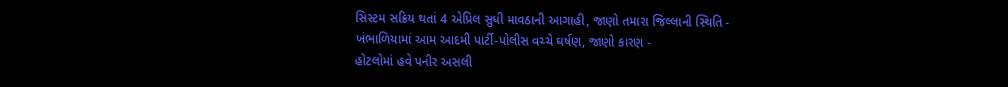સિસ્ટમ સક્રિય થતાં 4 એપ્રિલ સુધી માવઠાની આગાહી, જાણો તમારા જિલ્લાની સ્થિતિ -
ખંભાળિયામાં આમ આદમી પાર્ટી-પોલીસ વચ્ચે ઘર્ષણ, જાણો કારણ -
હોટલોમાં હવે પનીર અસલી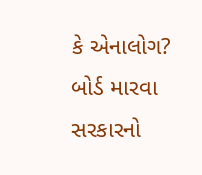કે એનાલોગ? બોર્ડ મારવા સરકારનો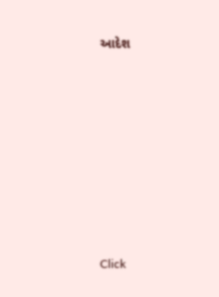આદેશ










Click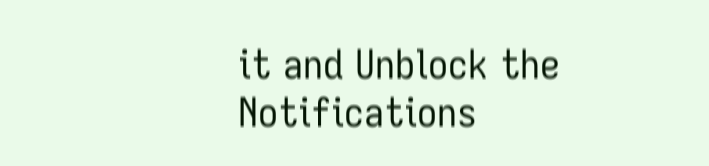it and Unblock the Notifications